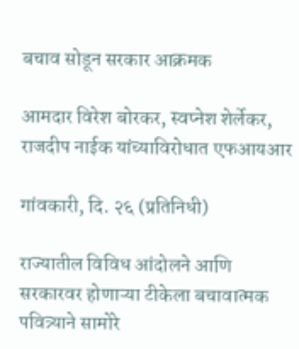बचाव सोडून सरकार आक्रमक

आमदार विरेश बोरकर, स्वप्नेश शेर्लेकर, राजदीप नाईक यांच्याविरोधात एफआयआर

गांवकारी, दि. २६ (प्रतिनिधी)

राज्यातील विविध आंदोलने आणि सरकारवर होणाऱ्या टीकेला बचावात्मक पवित्र्याने सामोरे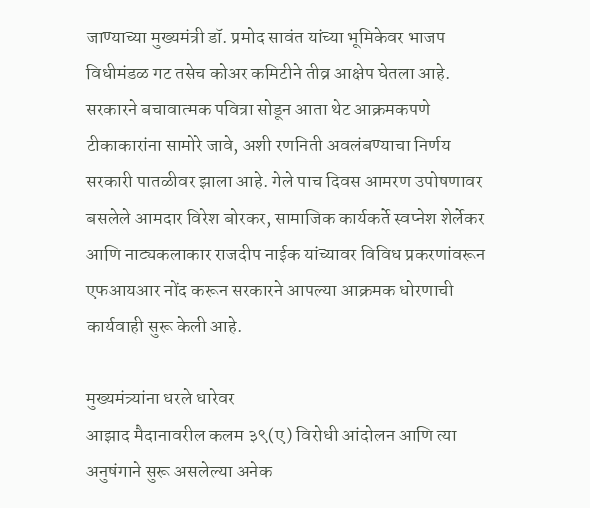जाण्याच्या मुख्यमंत्री डॉ. प्रमोद सावंत यांच्या भूमिकेवर भाजप विधीमंडळ गट तसेच कोअर कमिटीने तीव्र आक्षेप घेतला आहे. सरकारने बचावात्मक पवित्रा सोडून आता थेट आक्रमकपणे टीकाकारांना सामोरे जावे, अशी रणनिती अवलंबण्याचा निर्णय सरकारी पातळीवर झाला आहे. गेले पाच दिवस आमरण उपोषणावर बसलेले आमदार विरेश बोरकर, सामाजिक कार्यकर्ते स्वप्नेश शेर्लेकर आणि नाट्यकलाकार राजदीप नाईक यांच्यावर विविध प्रकरणांवरून एफआयआर नोंद करून सरकारने आपल्या आक्रमक धोरणाची कार्यवाही सुरू केली आहे.

मुख्यमंत्र्यांना धरले धारेवर
आझाद मैदानावरील कलम ३९(ए) विरोधी आंदोलन आणि त्या अनुषंगाने सुरू असलेल्या अनेक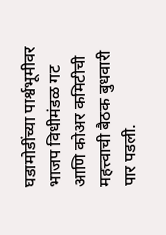घडामोडींच्या पार्श्वभूमीवर भाजप विधीमंडळ गट आणि कोअर कमिटीची महत्त्वाची बैठक बुधवारी पार पडली.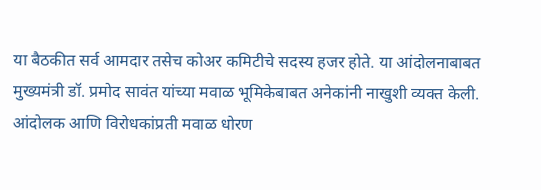या बैठकीत सर्व आमदार तसेच कोअर कमिटीचे सदस्य हजर होते. या आंदोलनाबाबत मुख्यमंत्री डॉ. प्रमोद सावंत यांच्या मवाळ भूमिकेबाबत अनेकांनी नाखुशी व्यक्त केली. आंदोलक आणि विरोधकांप्रती मवाळ धोरण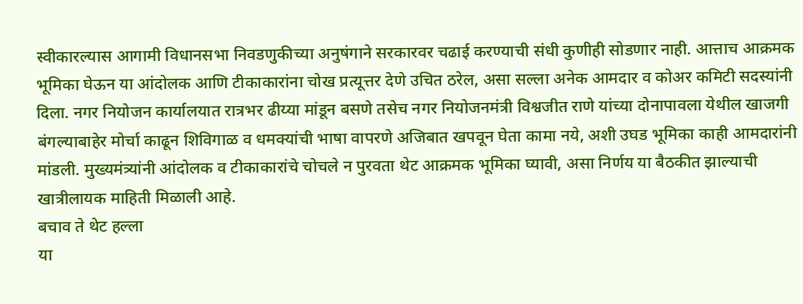स्वीकारल्यास आगामी विधानसभा निवडणुकीच्या अनुषंगाने सरकारवर चढाई करण्याची संधी कुणीही सोडणार नाही. आत्ताच आक्रमक भूमिका घेऊन या आंदोलक आणि टीकाकारांना चोख प्रत्यूत्तर देणे उचित ठरेल, असा सल्ला अनेक आमदार व कोअर कमिटी सदस्यांनी दिला. नगर नियोजन कार्यालयात रात्रभर ढीय्या मांडून बसणे तसेच नगर नियोजनमंत्री विश्वजीत राणे यांच्या दोनापावला येथील खाजगी बंगल्याबाहेर मोर्चा काढून शिविगाळ व धमक्यांची भाषा वापरणे अजिबात खपवून घेता कामा नये, अशी उघड भूमिका काही आमदारांनी मांडली. मुख्यमंत्र्यांनी आंदोलक व टीकाकारांचे चोचले न पुरवता थेट आक्रमक भूमिका घ्यावी, असा निर्णय या बैठकीत झाल्याची खात्रीलायक माहिती मिळाली आहे.
बचाव ते थेट हल्ला
या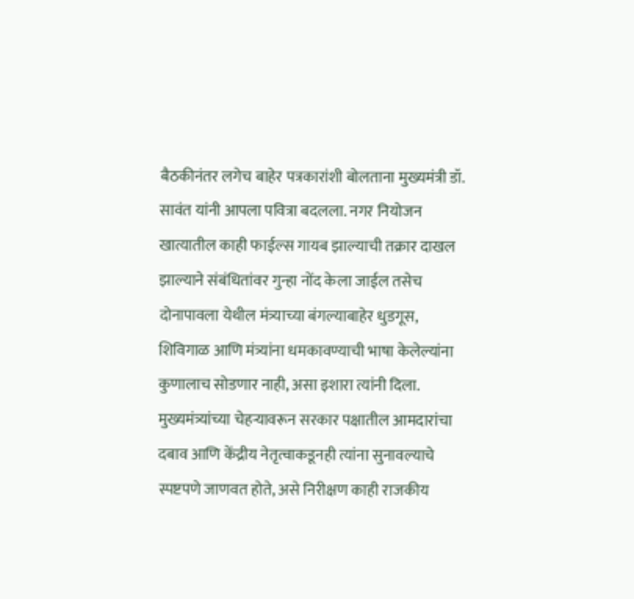बैठकीनंतर लगेच बाहेर पत्रकारांशी बोलताना मुख्यमंत्री डॉ. सावंत यांनी आपला पवित्रा बदलला. नगर नियोजन खात्यातील काही फाईल्स गायब झाल्याची तक्रार दाखल झाल्याने संबंधितांवर गुन्हा नोंद केला जाईल तसेच दोनापावला येथील मंत्र्याच्या बंगल्याबाहेर धुडगूस, शिविगाळ आणि मंत्र्यांना धमकावण्याची भाषा केलेल्यांना कुणालाच सोडणार नाही, असा इशारा त्यांनी दिला. मुख्यमंत्र्यांच्या चेहऱ्यावरून सरकार पक्षातील आमदारांचा दबाव आणि केंद्रीय नेतृत्वाकडूनही त्यांना सुनावल्याचे स्पष्टपणे जाणवत होते, असे निरीक्षण काही राजकीय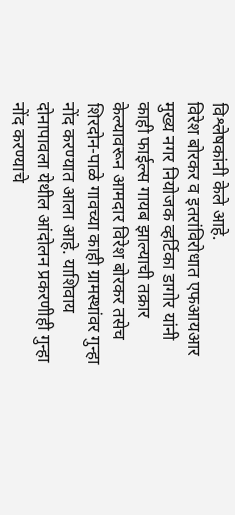विश्लेषकांनी केले आहे.
विरेश बोरकर व इतरांविरोधात एफआयआर
मुख्य नगर नियोजक व्हर्टिका डागोर यांनी काही फाईल्स गायब झाल्याची तक्रार केल्यावरून आमदार विरेश बोरकर तसेच शिरदोन-पाळे गावच्या काही ग्रामस्थांवर गुन्हा नोंद करण्यात आला आहे. याशिवाय दोनापावला येथील आंदोलन प्रकरणीही गुन्हा नोंद करण्याचे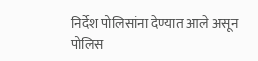निर्देश पोलिसांना देण्यात आले असून पोलिस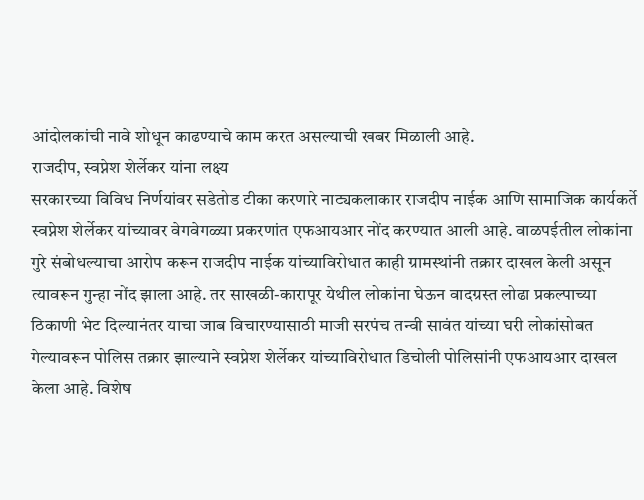आंदोलकांची नावे शोधून काढण्याचे काम करत असल्याची खबर मिळाली आहे.
राजदीप, स्वप्नेश शेर्लेकर यांना लक्ष्य
सरकारच्या विविध निर्णयांवर सडेतोड टीका करणारे नाट्यकलाकार राजदीप नाईक आणि सामाजिक कार्यकर्ते स्वप्नेश शेर्लेकर यांच्यावर वेगवेगळ्या प्रकरणांत एफआयआर नोंद करण्यात आली आहे. वाळपईतील लोकांना गुरे संबोधल्याचा आरोप करून राजदीप नाईक यांच्याविरोधात काही ग्रामस्थांनी तक्रार दाखल केली असून त्यावरून गुन्हा नोंद झाला आहे. तर साखळी-कारापूर येथील लोकांना घेऊन वादग्रस्त लोढा प्रकल्पाच्या ठिकाणी भेट दिल्यानंतर याचा जाब विचारण्यासाठी माजी सरपंच तन्वी सावंत यांच्या घरी लोकांसोबत गेल्यावरून पोलिस तक्रार झाल्याने स्वप्नेश शेर्लेकर यांच्याविरोधात डिचोली पोलिसांनी एफआयआर दाखल केला आहे. विशेष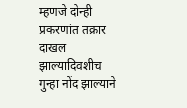म्हणजे दोन्ही प्रकरणांत तक्रार दाखल झाल्यादिवशीच गुन्हा नोंद झाल्याने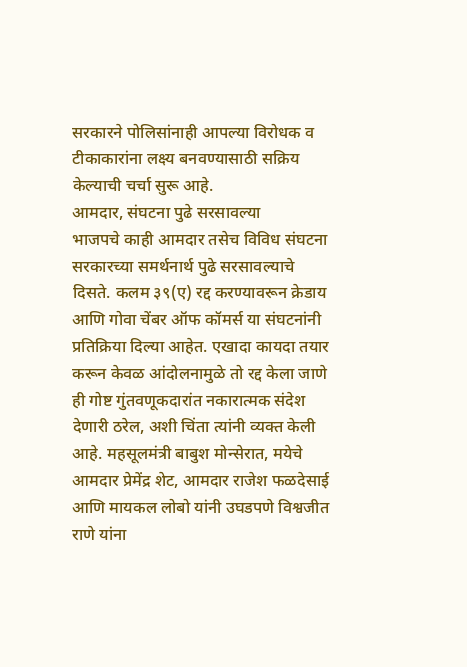सरकारने पोलिसांनाही आपल्या विरोधक व टीकाकारांना लक्ष्य बनवण्यासाठी सक्रिय केल्याची चर्चा सुरू आहे.
आमदार, संघटना पुढे सरसावल्या
भाजपचे काही आमदार तसेच विविध संघटना सरकारच्या समर्थनार्थ पुढे सरसावल्याचे दिसते. कलम ३९(ए) रद्द करण्यावरून क्रेडाय आणि गोवा चेंबर ऑफ कॉमर्स या संघटनांनी प्रतिक्रिया दिल्या आहेत. एखादा कायदा तयार करून केवळ आंदोलनामुळे तो रद्द केला जाणे ही गोष्ट गुंतवणूकदारांत नकारात्मक संदेश देणारी ठरेल, अशी चिंता त्यांनी व्यक्त केली आहे. महसूलमंत्री बाबुश मोन्सेरात, मयेचे आमदार प्रेमेंद्र शेट, आमदार राजेश फळदेसाई आणि मायकल लोबो यांनी उघडपणे विश्वजीत राणे यांना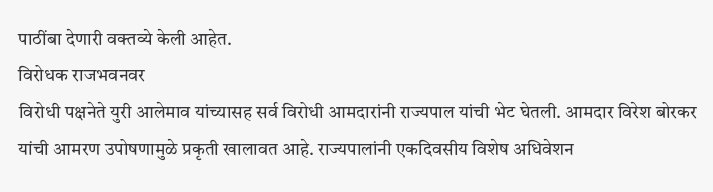पाठींबा देणारी वक्तव्ये केली आहेत.
विरोधक राजभवनवर
विरोधी पक्षनेते युरी आलेमाव यांच्यासह सर्व विरोधी आमदारांनी राज्यपाल यांची भेट घेतली. आमदार विरेश बोरकर यांची आमरण उपोषणामुळे प्रकृती खालावत आहे. राज्यपालांनी एकदिवसीय विशेष अधिवेशन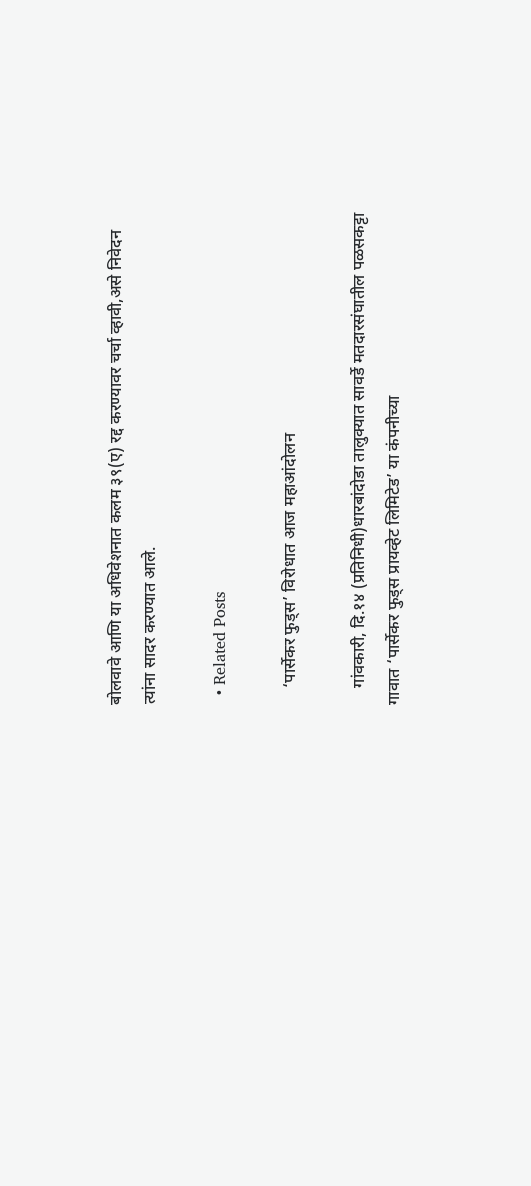बोलवावे आणि या अधिवेशनात कलम ३९(ए) रद्द करण्यावर चर्चा व्हावी,असे निवेदन त्यांना सादर करण्यात आले.

  • Related Posts

    ‘पार्सेकर फुड्स’ विरोधात आज महाआंदोलन

    गांवकारी, दि.१४ (प्रतिनिधी)धारबांदोडा तालुक्यात सावर्डे मतदारसंघातील पळसकट्टा गावात ‘पार्सेकर फुड्स प्रायव्हेट लिमिटेड’ या कंपनीच्या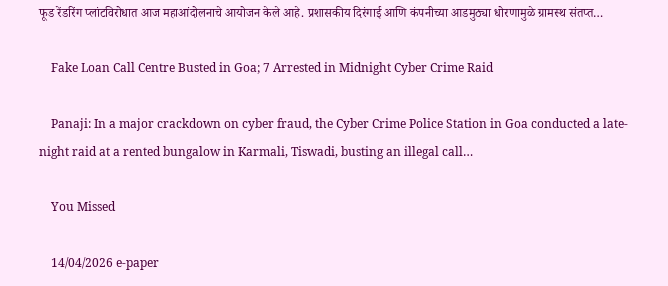फूड रेंडरिंग प्लांटविरोधात आज महाआंदोलनाचे आयोजन केले आहे. प्रशासकीय दिरंगाई आणि कंपनीच्या आडमुठ्या धोरणामुळे ग्रामस्थ संतप्त…

    Fake Loan Call Centre Busted in Goa; 7 Arrested in Midnight Cyber Crime Raid

    Panaji: In a major crackdown on cyber fraud, the Cyber Crime Police Station in Goa conducted a late-night raid at a rented bungalow in Karmali, Tiswadi, busting an illegal call…

    You Missed

    14/04/2026 e-paper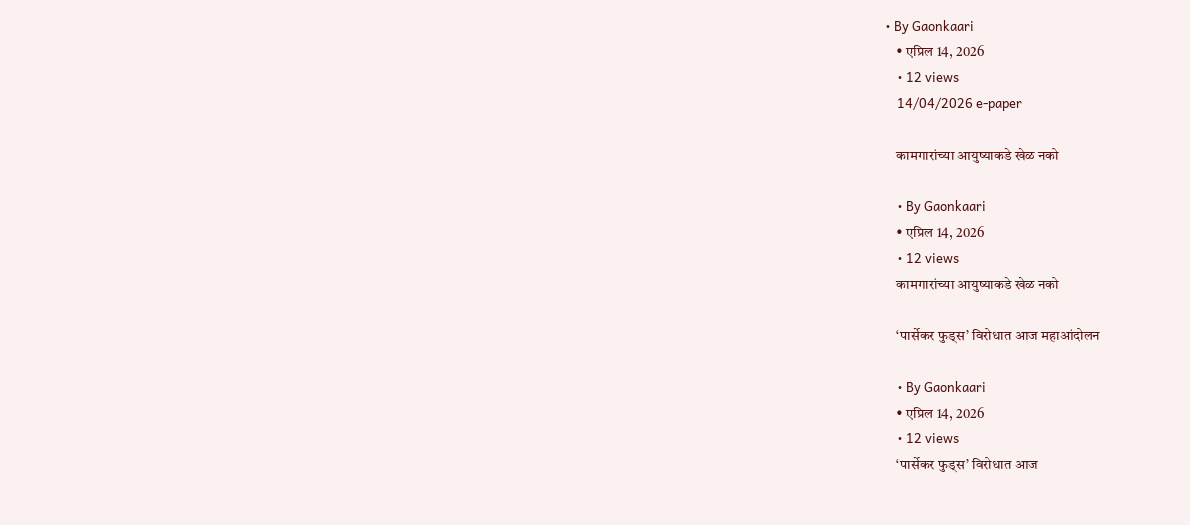• By Gaonkaari
    • एप्रिल 14, 2026
    • 12 views
    14/04/2026 e-paper

    कामगारांच्या आयुष्याकडे खेळ नको

    • By Gaonkaari
    • एप्रिल 14, 2026
    • 12 views
    कामगारांच्या आयुष्याकडे खेळ नको

    ‘पार्सेकर फुड्स’ विरोधात आज महाआंदोलन

    • By Gaonkaari
    • एप्रिल 14, 2026
    • 12 views
    ‘पार्सेकर फुड्स’ विरोधात आज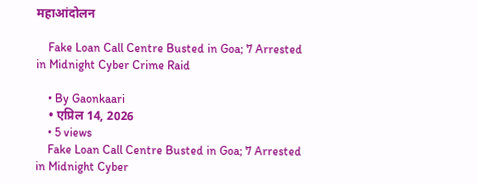महाआंदोलन

    Fake Loan Call Centre Busted in Goa; 7 Arrested in Midnight Cyber Crime Raid

    • By Gaonkaari
    • एप्रिल 14, 2026
    • 5 views
    Fake Loan Call Centre Busted in Goa; 7 Arrested in Midnight Cyber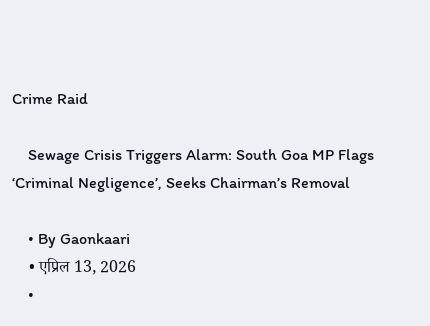Crime Raid

    Sewage Crisis Triggers Alarm: South Goa MP Flags ‘Criminal Negligence’, Seeks Chairman’s Removal

    • By Gaonkaari
    • एप्रिल 13, 2026
    •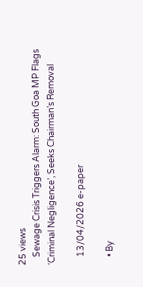25 views
    Sewage Crisis Triggers Alarm: South Goa MP Flags ‘Criminal Negligence’, Seeks Chairman’s Removal

    13/04/2026 e-paper

    • By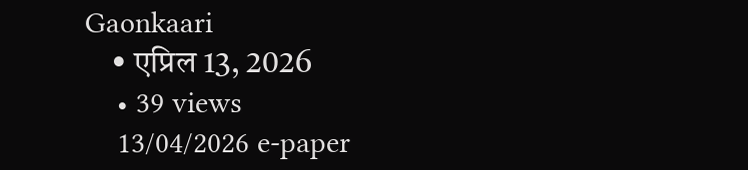Gaonkaari
    • एप्रिल 13, 2026
    • 39 views
    13/04/2026 e-paper